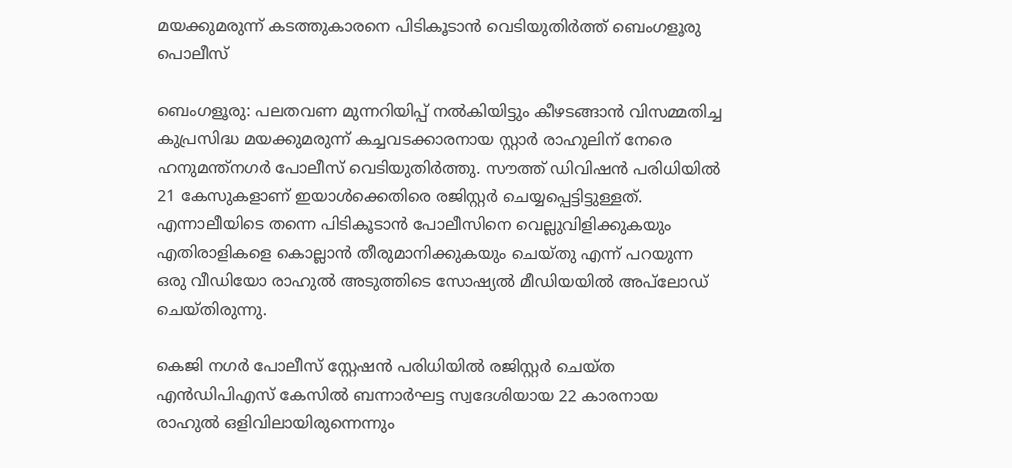മയക്കുമരുന്ന് കടത്തുകാരനെ പിടികൂടാൻ വെടിയുതിർത്ത് ബെംഗളൂരു പൊലീസ്

ബെംഗളൂരു: പലതവണ മുന്നറിയിപ്പ് നൽകിയിട്ടും കീഴടങ്ങാൻ വിസമ്മതിച്ച കുപ്രസിദ്ധ മയക്കുമരുന്ന് കച്ചവടക്കാരനായ സ്റ്റാർ രാഹുലിന് നേരെ ഹനുമന്ത്‌നഗർ പോലീസ് വെടിയുതിർത്തു. സൗത്ത് ഡിവിഷൻ പരിധിയിൽ 21 കേസുകളാണ് ഇയാൾക്കെതിരെ രജിസ്റ്റർ ചെയ്യപ്പെട്ടിട്ടുള്ളത്. എന്നാലീയിടെ തന്നെ പിടികൂടാൻ പോലീസിനെ വെല്ലുവിളിക്കുകയും എതിരാളികളെ കൊല്ലാൻ തീരുമാനിക്കുകയും ചെയ്തു എന്ന് പറയുന്ന ഒരു വീഡിയോ രാഹുൽ അടുത്തിടെ സോഷ്യൽ മീഡിയയിൽ അപ്‌ലോഡ് ചെയ്തിരുന്നു.

കെജി നഗർ പോലീസ് സ്റ്റേഷൻ പരിധിയിൽ രജിസ്റ്റർ ചെയ്ത എൻഡിപിഎസ് കേസിൽ ബന്നാർഘട്ട സ്വദേശിയായ 22 കാരനായ രാഹുൽ ഒളിവിലായിരുന്നെന്നും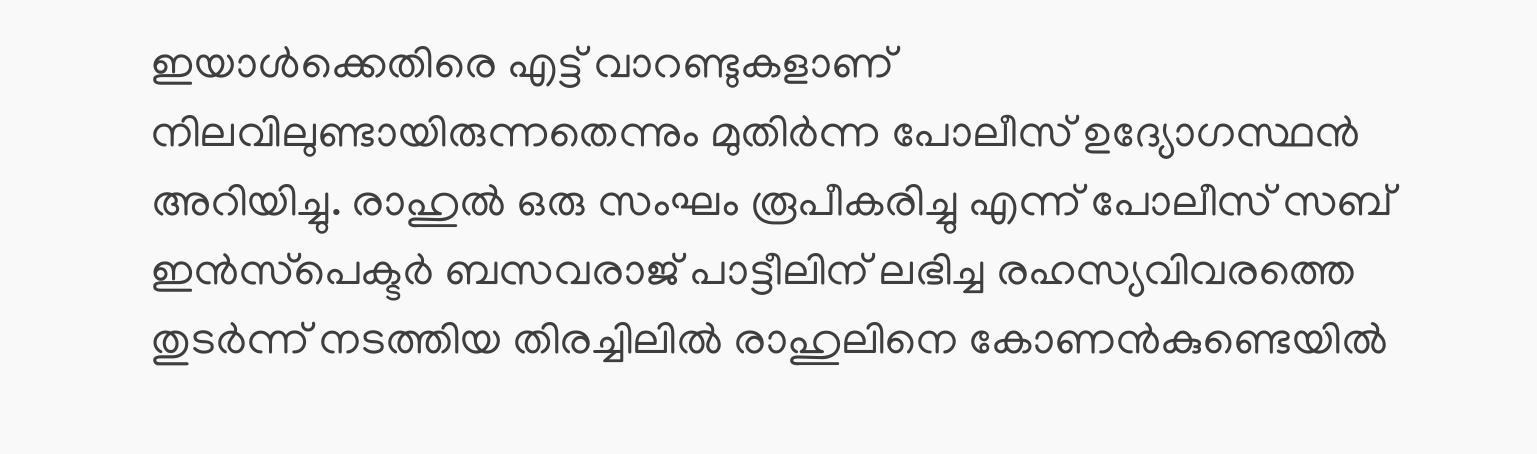ഇയാൾക്കെതിരെ എട്ട് വാറണ്ടുകളാണ് നിലവിലുണ്ടായിരുന്നതെന്നും മുതിർന്ന പോലീസ് ഉദ്യോഗസ്ഥൻ അറിയിച്ചു. രാഹുൽ ഒരു സംഘം രൂപീകരിച്ചു എന്ന് പോലീസ് സബ് ഇൻസ്‌പെക്ടർ ബസവരാജ് പാട്ടീലിന് ലഭിച്ച രഹസ്യവിവരത്തെ തുടർന്ന് നടത്തിയ തിരച്ചിലിൽ രാഹുലിനെ കോണൻകുണ്ടെയിൽ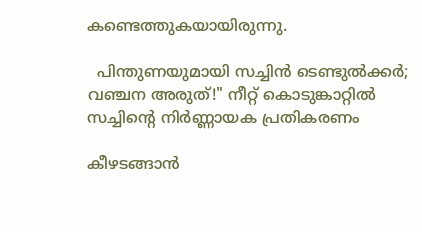കണ്ടെത്തുകയായിരുന്നു.

  പിന്തുണയുമായി സച്ചിൻ ടെണ്ടുൽക്കർ; വഞ്ചന അരുത്!" നീറ്റ് കൊടുങ്കാറ്റിൽ സച്ചിന്റെ നിർണ്ണായക പ്രതികരണം

കീഴടങ്ങാൻ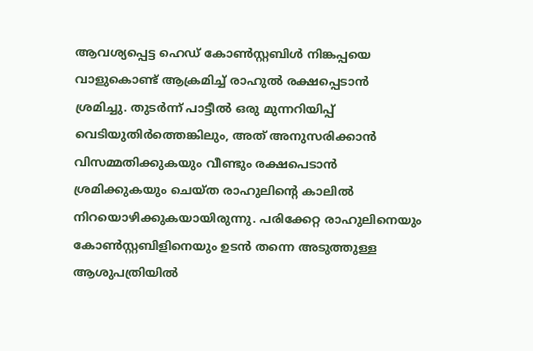ആവശ്യപ്പെട്ട ഹെഡ് കോൺസ്റ്റബിൾ നിങ്കപ്പയെ വാളുകൊണ്ട് ആക്രമിച്ച് രാഹുൽ രക്ഷപ്പെടാൻ ശ്രമിച്ചു. തുടർന്ന് പാട്ടീൽ ഒരു മുന്നറിയിപ്പ് വെടിയുതിർത്തെങ്കിലും, അത് അനുസരിക്കാൻ വിസമ്മതിക്കുകയും വീണ്ടും രക്ഷപെടാൻ ശ്രമിക്കുകയും ചെയ്ത രാഹുലിന്റെ കാലിൽ നിറയൊഴിക്കുകയായിരുന്നു. പരിക്കേറ്റ രാഹുലിനെയും കോൺസ്റ്റബിളിനെയും ഉടൻ തന്നെ അടുത്തുള്ള ആശുപത്രിയിൽ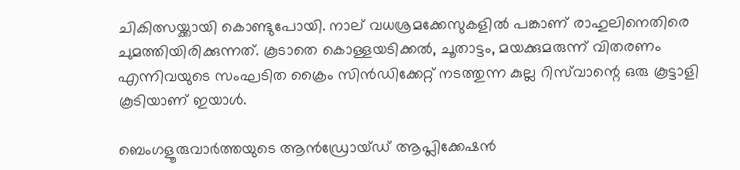ചികിത്സയ്ക്കായി കൊണ്ടുപോയി. നാല് വധശ്രമക്കേസുകളിൽ പങ്കാണ് രാഹുലിനെതിരെ ചുമത്തിയിരിക്കുന്നത്. കൂടാതെ കൊള്ളയടിക്കൽ, ചൂതാട്ടം, മയക്കുമരുന്ന് വിതരണം എന്നിവയുടെ സംഘടിത ക്രൈം സിൻഡിക്കേറ്റ് നടത്തുന്ന കുല്ല റിസ്‌വാന്റെ ഒരു കൂട്ടാളി കൂടിയാണ് ഇയാൾ.

ബെംഗളൂരുവാർത്തയുടെ ആൻഡ്രോയ്ഡ് ആപ്ലിക്കേഷൻ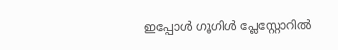ഇപ്പോൾ ഗൂഗിൾ പ്ലേസ്റ്റോറിൽ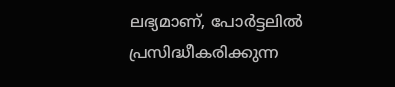ലഭ്യമാണ്, പോർട്ടലിൽ പ്രസിദ്ധീകരിക്കുന്ന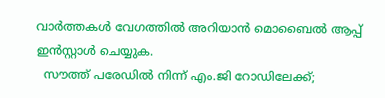വാർത്തകൾ വേഗത്തിൽ അറിയാൻ മൊബൈൽ ആപ്പ് ഇൻസ്റ്റാൾ ചെയ്യുക.
  സൗത്ത് പരേഡിൽ നിന്ന് എം.ജി റോഡിലേക്ക്;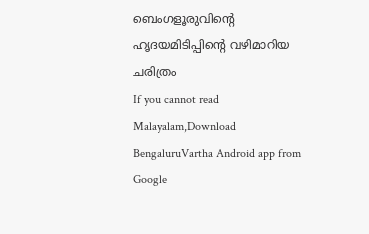ബെംഗളൂരുവിന്റെ ഹൃദയമിടിപ്പിന്റെ വഴിമാറിയ ചരിത്രം
If you cannot read Malayalam,Download BengaluruVartha Android app from Google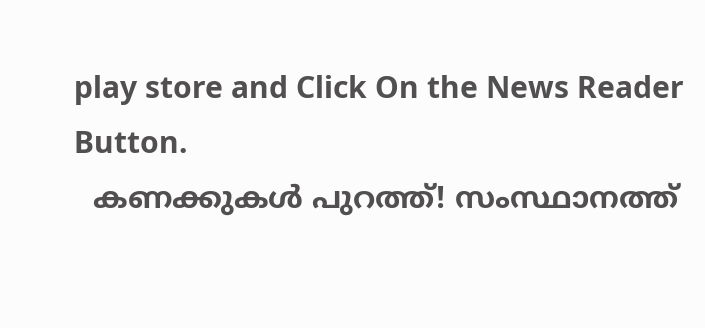play store and Click On the News Reader Button.
  കണക്കുകൾ പുറത്ത്! സംസ്ഥാനത്ത്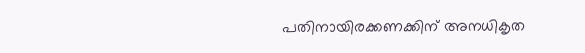പതിനായിരക്കണക്കിന് അനധികൃത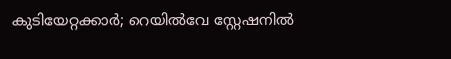കുടിയേറ്റക്കാർ; റെയിൽവേ സ്റ്റേഷനിൽ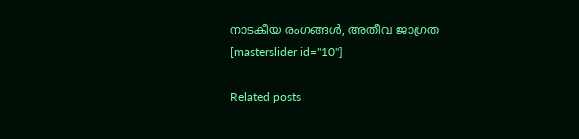നാടകീയ രംഗങ്ങൾ, അതീവ ജാഗ്രത
[masterslider id="10"]

Related posts